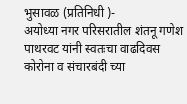भुसावळ (प्रतिनिधी )-
अयोध्या नगर परिसरातील शंतनू गणेश पाथरवट यांनी स्वतःचा वाढदिवस कोरोना व संचारबंदी च्या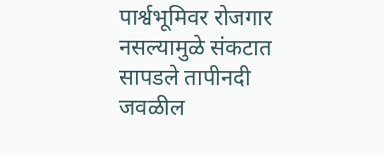पार्श्वभूमिवर रोजगार नसल्यामुळे संकटात सापडले तापीनदी जवळील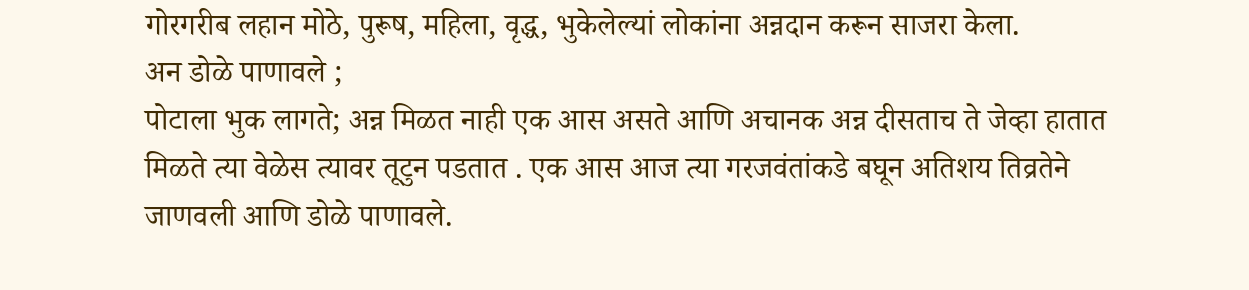गोरगरीब लहान मोठे, पुरूष, महिला, वृद्ध, भुकेलेल्यां लोकांना अन्नदान करून साजरा केला.
अन डोळे पाणावले ;
पोटाला भुक लागते; अन्न मिळत नाही एक आस असते आणि अचानक अन्न दीसताच ते जेव्हा हातात मिळते त्या वेळेस त्यावर तूटुन पडतात . एक आस आज त्या गरजवंतांकडे बघून अतिशय तिव्रतेने जाणवली आणि डोळे पाणावले.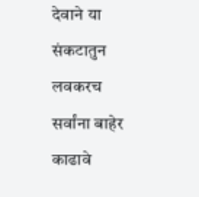देवाने या संकटातुन लवकरच सर्वांना बाहेर काढावे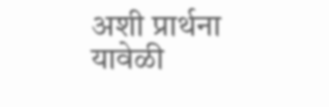अशी प्रार्थना यावेळी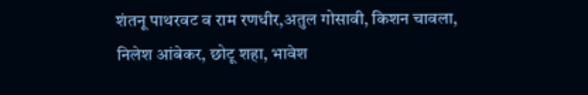शंतनू पाथरवट व राम रणधीर,अतुल गोसावी, किशन चावला, निलेश आंबेकर, छोटू शहा, भावेश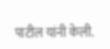पाटील यांनी केली.